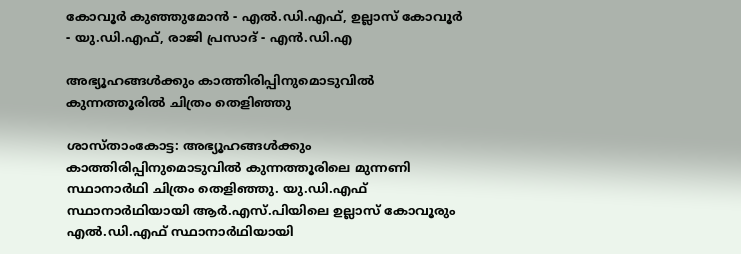കോവൂർ കുഞ്ഞുമോൻ - എൽ.ഡി.എഫ്, ഉല്ലാസ് കോവൂർ - യു.ഡി.എഫ്, രാജി പ്രസാദ് - എൻ.ഡി.എ

അഭ്യൂഹങ്ങൾക്കും കാത്തിരിപ്പിനുമൊടുവിൽ കുന്നത്തൂരിൽ ചിത്രം തെളിഞ്ഞു

ശാസ്താംകോട്ട: അഭ്യൂഹങ്ങൾക്കും കാത്തിരിപ്പിനുമൊടുവിൽ കുന്നത്തൂരിലെ മുന്നണി സ്ഥാനാർഥി ചിത്രം തെളിഞ്ഞു. യു.ഡി.എഫ് സ്ഥാനാർഥിയായി ആർ.എസ്.പിയിലെ ഉല്ലാസ് കോവൂരും എൽ.ഡി.എഫ് സ്ഥാനാർഥിയായി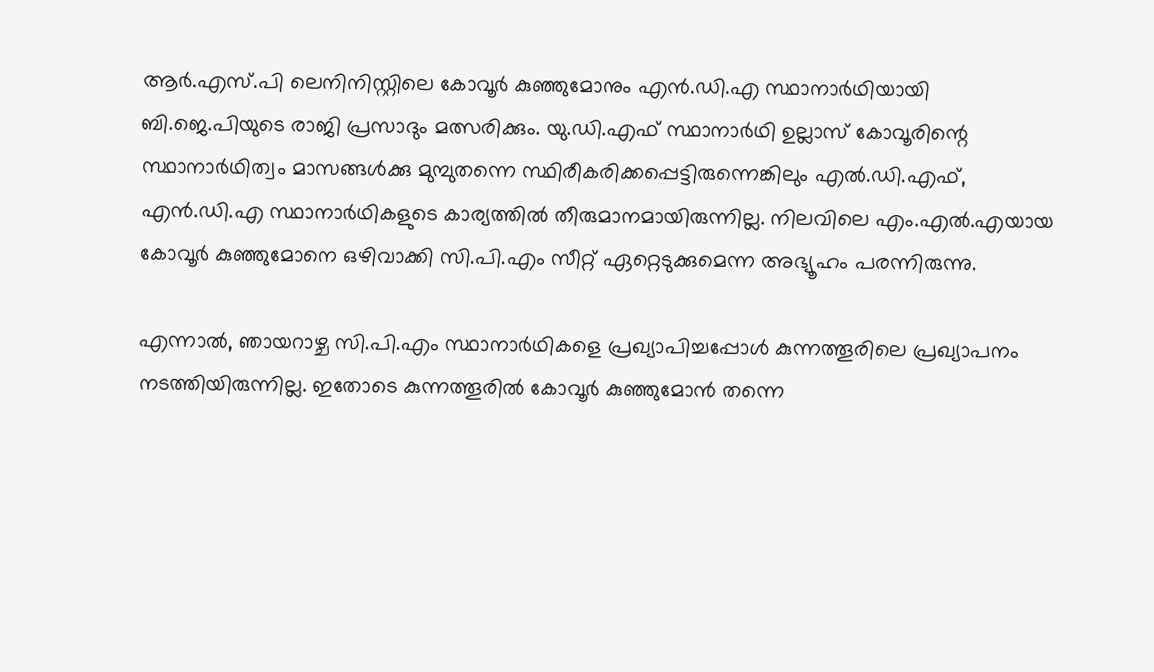ആർ.എസ്.പി ലെനിനിസ്റ്റിലെ കോവൂർ കുഞ്ഞുമോനും എൻ.ഡി.എ സ്ഥാനാർഥിയായി ബി.ജെ.പിയുടെ രാജി പ്രസാദും മത്സരിക്കും. യു.ഡി.എഫ് സ്ഥാനാർഥി ഉല്ലാസ് കോവൂരിന്റെ സ്ഥാനാർഥിത്വം മാസങ്ങൾക്കു മുമ്പുതന്നെ സ്ഥിരീകരിക്കപ്പെട്ടിരുന്നെങ്കിലും എൽ.ഡി.എഫ്, എൻ.ഡി.എ സ്ഥാനാർഥികളുടെ കാര്യത്തിൽ തീരുമാനമായിരുന്നില്ല. നിലവിലെ എം.എൽ.എയായ കോവൂർ കുഞ്ഞുമോനെ ഒഴിവാക്കി സി.പി.എം സീറ്റ് ഏറ്റെടുക്കുമെന്ന അഭ്യൂഹം പരന്നിരുന്നു.

എന്നാൽ, ഞായറാഴ്ച സി.പി.എം സ്ഥാനാർഥികളെ പ്രഖ്യാപിച്ചപ്പോൾ കുന്നത്തൂരിലെ പ്രഖ്യാപനം നടത്തിയിരുന്നില്ല. ഇതോടെ കുന്നത്തൂരിൽ കോവൂർ കുഞ്ഞുമോൻ തന്നെ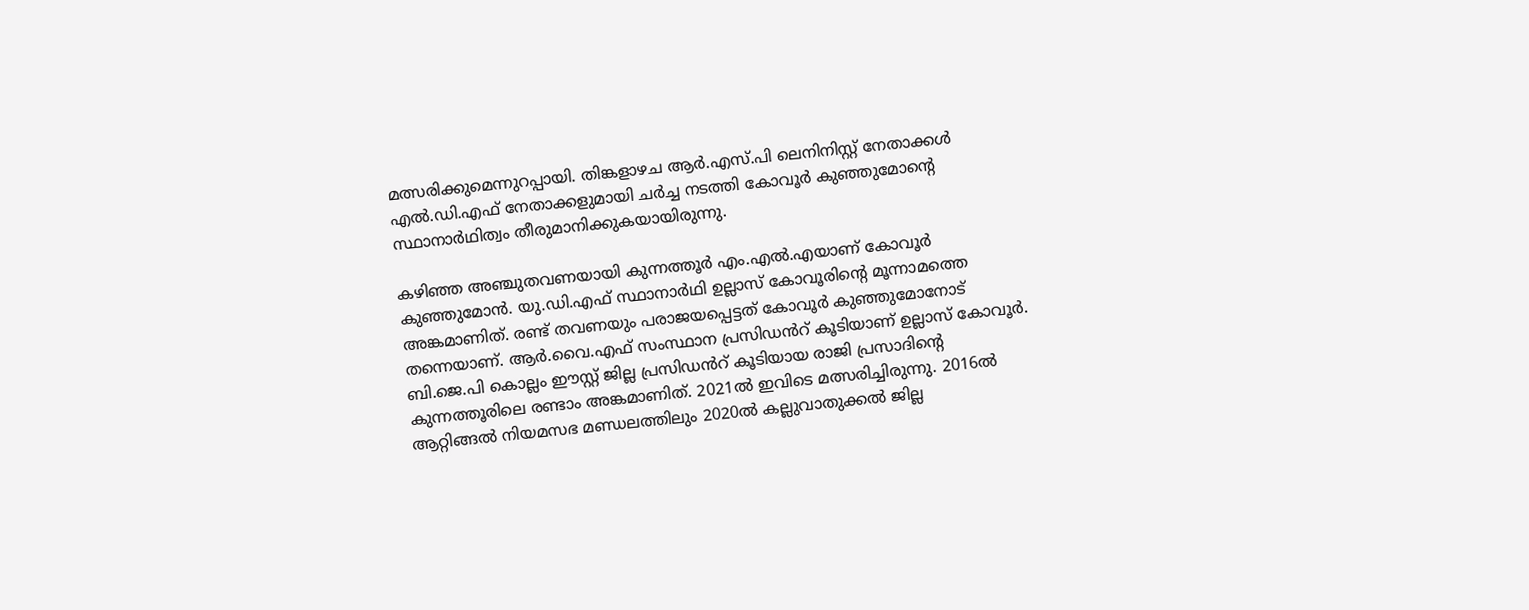മത്സരിക്കുമെന്നുറപ്പായി. തിങ്കളാഴച ആർ.എസ്.പി ലെനിനിസ്റ്റ് നേതാക്കൾ എൽ.ഡി.എഫ് നേതാക്കളുമായി ചർച്ച നടത്തി കോവൂർ കുഞ്ഞുമോന്റെ സ്ഥാനാർഥിത്വം തീരുമാനിക്കുകയായിരുന്നു.

കഴിഞ്ഞ അഞ്ചുതവണയായി കുന്നത്തൂർ എം.എൽ.എയാണ് കോവൂർ കുഞ്ഞുമോൻ. യു.ഡി.എഫ് സ്ഥാനാർഥി ഉല്ലാസ് കോവൂരിന്റെ മൂന്നാമത്തെ അങ്കമാണിത്. രണ്ട് തവണയും പരാജയപ്പെട്ടത് കോവൂർ കുഞ്ഞുമോനോട് തന്നെയാണ്. ആർ.വൈ.എഫ് സംസ്ഥാന പ്രസിഡൻറ് കൂടിയാണ് ഉല്ലാസ് കോവൂർ. ബി.ജെ.പി കൊല്ലം ഈസ്റ്റ് ജില്ല പ്രസിഡൻറ് കൂടിയായ രാജി പ്രസാദിന്റെ കുന്നത്തൂരിലെ രണ്ടാം അങ്കമാണിത്. 2021ൽ ഇവിടെ മത്സരിച്ചിരുന്നു. 2016ൽ ആറ്റിങ്ങൽ നിയമസഭ മണ്ഡലത്തിലും 2020ൽ കല്ലുവാതുക്കൽ ജില്ല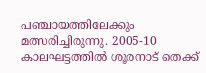പഞ്ചായത്തിലേക്കും മത്സരിച്ചിരുന്നു. 2005-10 കാലഘട്ടത്തിൽ ശൂരനാട് തെക്ക്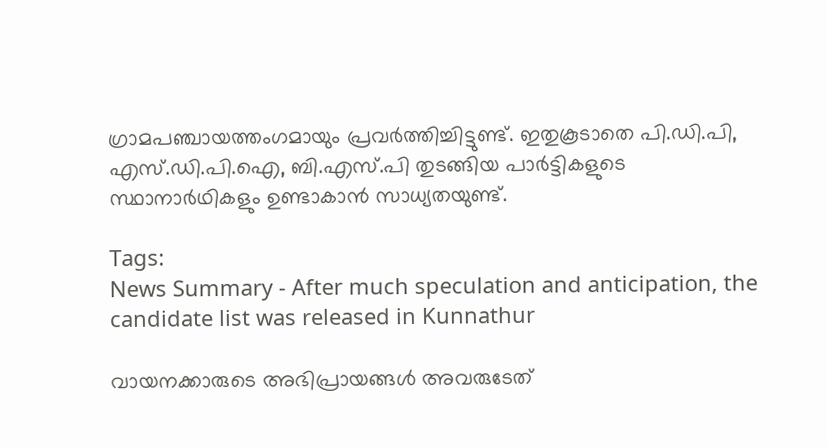ഗ്രാമപഞ്ചായത്തംഗമായും പ്രവർത്തിച്ചിട്ടുണ്ട്. ഇതുകൂടാതെ പി.ഡി.പി, എസ്.ഡി.പി.ഐ, ബി.എസ്.പി തുടങ്ങിയ പാർട്ടികളുടെ സ്ഥാനാർഥികളും ഉണ്ടാകാൻ സാധ്യതയുണ്ട്.

Tags:
News Summary - After much speculation and anticipation, the candidate list was released in Kunnathur

വായനക്കാരുടെ അഭിപ്രായങ്ങള്‍ അവരുടേത്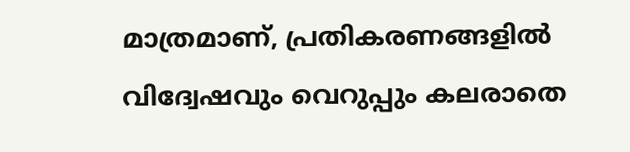മാത്രമാണ്, പ്രതികരണങ്ങളിൽ വിദ്വേഷവും വെറുപ്പും കലരാതെ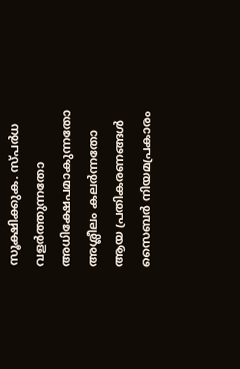സൂക്ഷിക്കുക. സ്പർധ വളർത്തുന്നതോ അധിക്ഷേപമാകുന്നതോ അശ്ലീലം കലർന്നതോ ആയ പ്രതികരണങ്ങൾ സൈബർ നിയമപ്രകാരം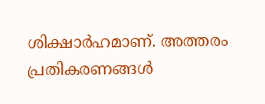ശിക്ഷാർഹമാണ്. അത്തരം പ്രതികരണങ്ങൾ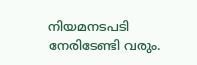നിയമനടപടി നേരിടേണ്ടി വരും.